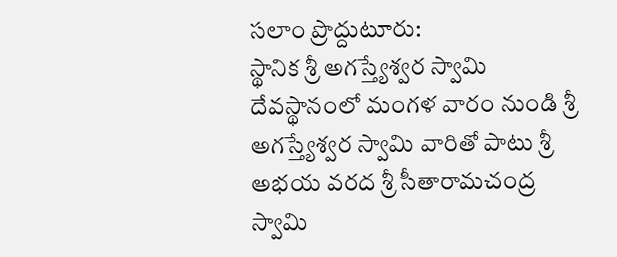సలాం ప్రొద్దుటూరు:
స్థానిక శ్రీ అగస్త్యేశ్వర స్వామి దేవస్థానంలో మంగళ వారం నుండి శ్రీ అగస్త్యేశ్వర స్వామి వారితో పాటు శ్రీ అభయ వరద శ్రీ సీతారామచంద్ర స్వామి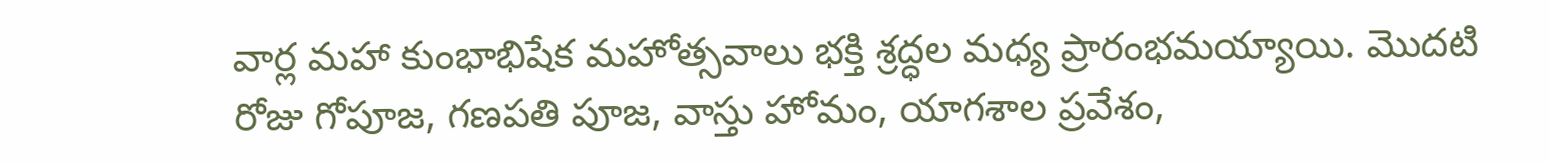వార్ల మహా కుంభాభిషేక మహోత్సవాలు భక్తి శ్రద్ధల మధ్య ప్రారంభమయ్యాయి. మొదటి రోజు గోపూజ, గణపతి పూజ, వాస్తు హోమం, యాగశాల ప్రవేశం,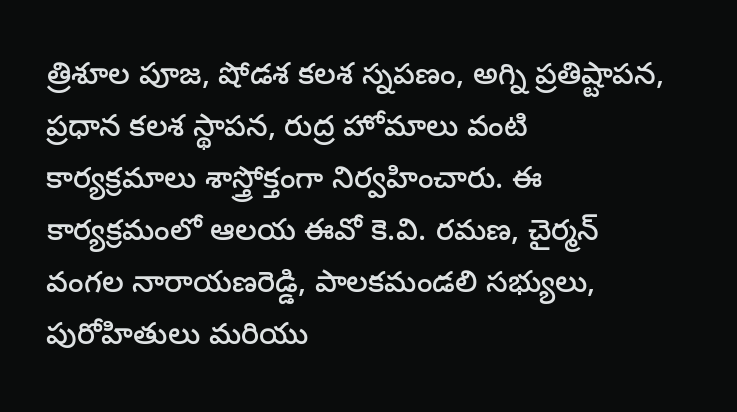త్రిశూల పూజ, షోడశ కలశ స్నపణం, అగ్ని ప్రతిష్టాపన, ప్రధాన కలశ స్థాపన, రుద్ర హోమాలు వంటి కార్యక్రమాలు శాస్త్రోక్తంగా నిర్వహించారు. ఈ కార్యక్రమంలో ఆలయ ఈవో కె.వి. రమణ, చైర్మన్ వంగల నారాయణరెడ్డి, పాలకమండలి సభ్యులు, పురోహితులు మరియు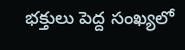భక్తులు పెద్ద సంఖ్యలో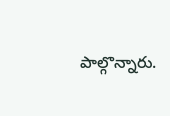పాల్గొన్నారు.